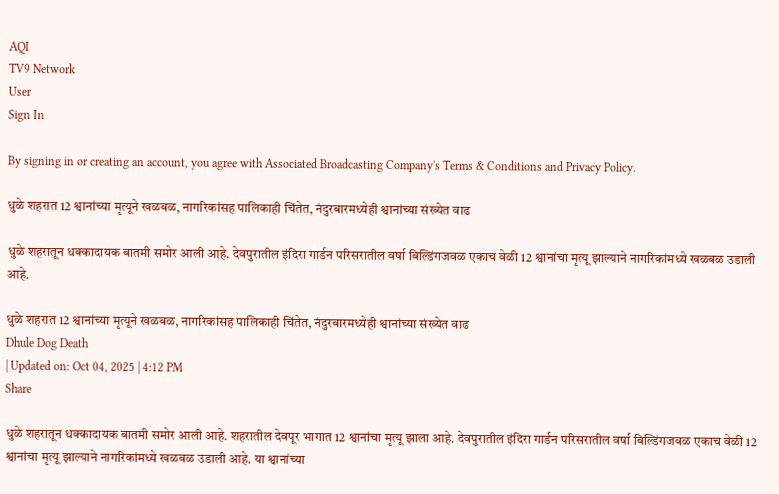AQI
TV9 Network
User
Sign In

By signing in or creating an account, you agree with Associated Broadcasting Company's Terms & Conditions and Privacy Policy.

धुळे शहरात 12 श्वानांच्या मृत्यूने खळबळ, नागरिकांसह पालिकाही चिंतेत, नंदुरबारमध्येही श्वानांच्या संख्येत वाढ

धुळे शहरातून धक्कादायक बातमी समोर आली आहे. देवपुरातील इंदिरा गार्डन परिसरातील वर्षा बिल्डिंगजवळ एकाच वेळी 12 श्वानांचा मृत्यू झाल्याने नागरिकांमध्ये खळबळ उडाली आहे.

धुळे शहरात 12 श्वानांच्या मृत्यूने खळबळ, नागरिकांसह पालिकाही चिंतेत, नंदुरबारमध्येही श्वानांच्या संख्येत वाढ
Dhule Dog Death
| Updated on: Oct 04, 2025 | 4:12 PM
Share

धुळे शहरातून धक्कादायक बातमी समोर आली आहे. शहरातील देवपूर भागात 12 श्वानांचा मृत्यू झाला आहे. देवपुरातील इंदिरा गार्डन परिसरातील वर्षा बिल्डिंगजवळ एकाच वेळी 12 श्वानांचा मृत्यू झाल्याने नागरिकांमध्ये खळबळ उडाली आहे. या श्वानांच्या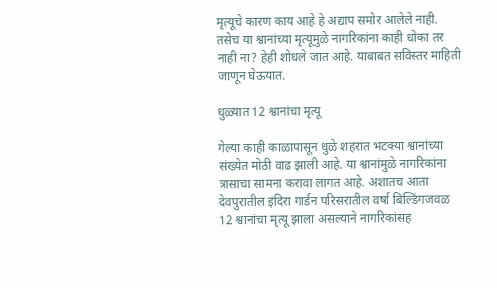मृत्यूचे कारण काय आहे हे अद्याप समोर आलेले नाही. तसेच या श्वानांच्या मृत्यूमुळे नागरिकांना काही धोका तर नाही ना? हेही शोधले जात आहे. याबाबत सविस्तर माहिती जाणून घेऊयात.

धुळ्यात 12 श्वानांचा मृत्यू

गेल्या काही काळापासून धुळे शहरात भटक्या श्वानांच्या संख्येत मोठी वाढ झाली आहे. या श्वानांमुळे नागरिकांना त्रासाचा सामना करावा लागत आहे. अशातच आता देवपुरातील इंदिरा गार्डन परिसरातील वर्षा बिल्डिंगजवळ 12 श्वानांचा मृत्यू झाला असल्याने नागरिकांसह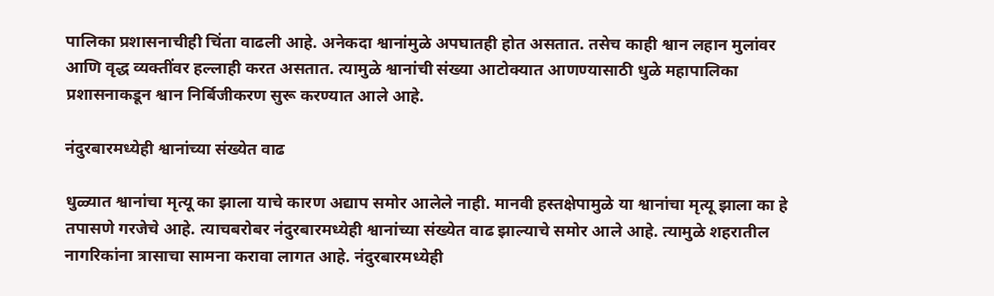पालिका प्रशासनाचीही चिंता वाढली आहे. अनेकदा श्वानांमुळे अपघातही होत असतात. तसेच काही श्वान लहान मुलांवर आणि वृद्ध व्यक्तींवर हल्लाही करत असतात. त्यामुळे श्वानांची संख्या आटोक्यात आणण्यासाठी धुळे महापालिका प्रशासनाकडून श्वान निर्बिजीकरण सुरू करण्यात आले आहे.

नंदुरबारमध्येही श्वानांच्या संख्येत वाढ

धुळ्यात श्वानांचा मृत्यू का झाला याचे कारण अद्याप समोर आलेले नाही. मानवी हस्तक्षेपामुळे या श्वानांचा मृत्यू झाला का हे तपासणे गरजेचे आहे. त्याचबरोबर नंदुरबारमध्येही श्वानांच्या संख्येत वाढ झाल्याचे समोर आले आहे. त्यामुळे शहरातील नागरिकांना त्रासाचा सामना करावा लागत आहे. नंदुरबारमध्येही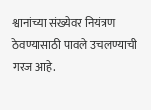श्वानांच्या संख्येवर नियंत्रण ठेवण्यासाठी पावले उचलण्याची गरज आहे.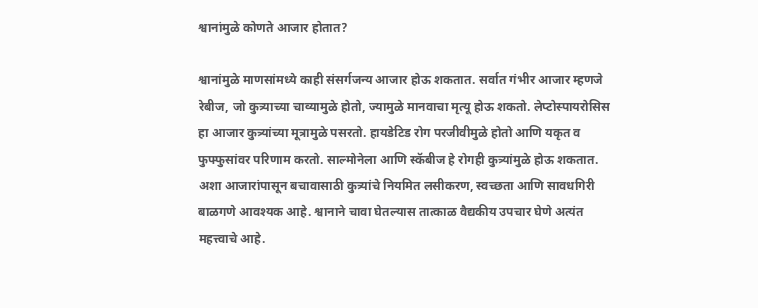श्वानांमुळे कोणते आजार होतात?

श्वानांमुळे माणसांमध्ये काही संसर्गजन्य आजार होऊ शकतात. सर्वात गंभीर आजार म्हणजे रेबीज, जो कुत्र्याच्या चाव्यामुळे होतो, ज्यामुळे मानवाचा मृत्यू होऊ शकतो. लेप्टोस्पायरोसिस हा आजार कुत्र्यांच्या मूत्रामुळे पसरतो. हायडेटिड रोग परजीवीमुळे होतो आणि यकृत व फुफ्फुसांवर परिणाम करतो. साल्मोनेला आणि स्कॅबीज हे रोगही कुत्र्यांमुळे होऊ शकतात. अशा आजारांपासून बचावासाठी कुत्र्यांचे नियमित लसीकरण, स्वच्छता आणि सावधगिरी बाळगणे आवश्यक आहे. श्वानाने चावा घेतल्यास तात्काळ वैद्यकीय उपचार घेणे अत्यंत महत्त्वाचे आहे.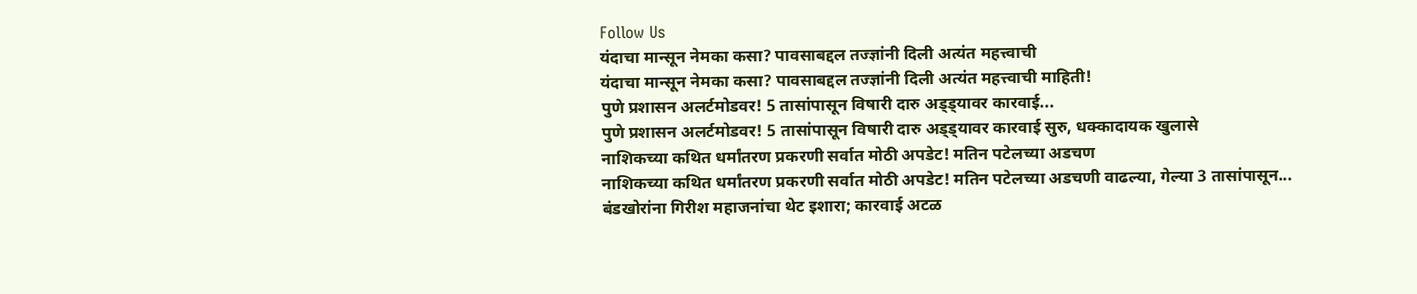Follow Us
यंदाचा मान्सून नेमका कसा? पावसाबद्दल तज्ज्ञांनी दिली अत्यंत महत्त्वाची
यंदाचा मान्सून नेमका कसा? पावसाबद्दल तज्ज्ञांनी दिली अत्यंत महत्त्वाची माहिती!
पुणे प्रशासन अलर्टमोडवर! 5 तासांपासून विषारी दारु अड्ड्यावर कारवाई...
पुणे प्रशासन अलर्टमोडवर! 5 तासांपासून विषारी दारु अड्ड्यावर कारवाई सुरु, धक्कादायक खुलासे
नाशिकच्या कथित धर्मांतरण प्रकरणी सर्वात मोठी अपडेट! मतिन पटेलच्या अडचण
नाशिकच्या कथित धर्मांतरण प्रकरणी सर्वात मोठी अपडेट! मतिन पटेलच्या अडचणी वाढल्या, गेल्या 3 तासांपासून...
बंडखोरांना गिरीश महाजनांचा थेट इशारा; कारवाई अटळ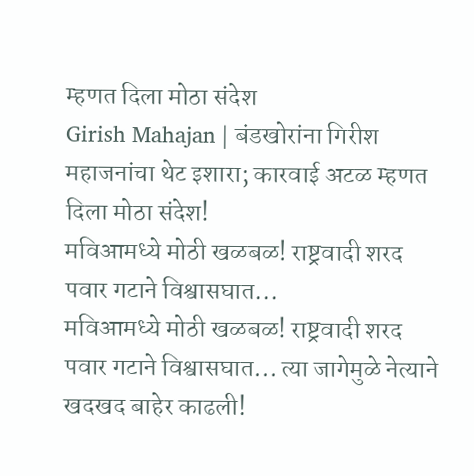म्हणत दिला मोठा संदेश
Girish Mahajan | बंडखोरांना गिरीश महाजनांचा थेट इशारा; कारवाई अटळ म्हणत दिला मोठा संदेश!
मविआमध्ये मोठी खळबळ! राष्ट्रवादी शरद पवार गटाने विश्वासघात...
मविआमध्ये मोठी खळबळ! राष्ट्रवादी शरद पवार गटाने विश्वासघात... त्या जागेमुळे नेत्याने खदखद बाहेर काढली!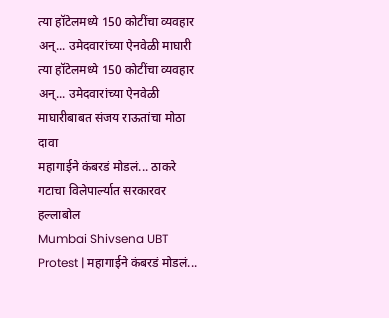त्या हॉटेलमध्ये 150 कोटींचा व्यवहार अन्... उमेदवारांच्या ऐनवेळी माघारी
त्या हॉटेलमध्ये 150 कोटींचा व्यवहार अन्... उमेदवारांच्या ऐनवेळी माघारीबाबत संजय राऊतांचा मोठा दावा
महागाईने कंबरडं मोडलं... ठाकरे गटाचा विलेपार्ल्यात सरकारवर हल्लाबोल
Mumbai Shivsena UBT Protest | महागाईने कंबरडं मोडलं...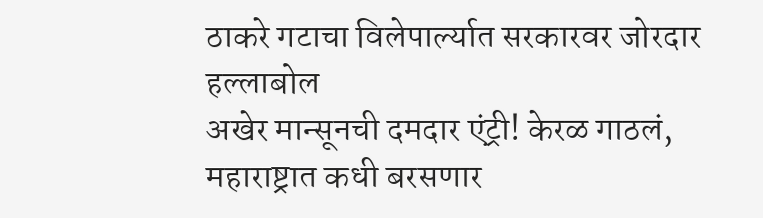ठाकरे गटाचा विलेपार्ल्यात सरकारवर जोरदार हल्लाबोल
अखेर मान्सूनची दमदार एंट्री! केरळ गाठलं, महाराष्ट्रात कधी बरसणार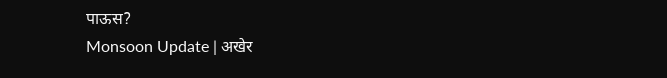पाऊस?
Monsoon Update | अखेर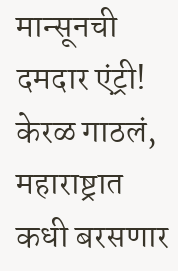मान्सूनची दमदार एंट्री! केरळ गाठलं, महाराष्ट्रात कधी बरसणार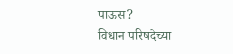पाऊस?
विधान परिषदेच्या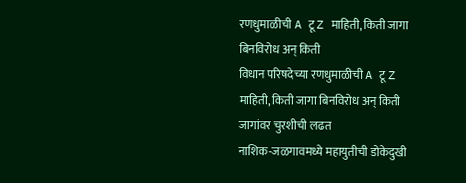रणधुमाळीची A टू Z माहिती, किती जागा बिनविरोध अन् किती
विधान परिषदेच्या रणधुमाळीची A टू Z माहिती, किती जागा बिनविरोध अन् किती जागांवर चुरशीची लढत
नाशिक-जळगावमध्ये महायुतीची डोकेदुखी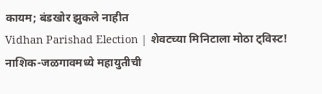कायम; बंडखोर झुकले नाहीत
Vidhan Parishad Election | शेवटच्या मिनिटाला मोठा ट्विस्ट! नाशिक-जळगावमध्ये महायुतीची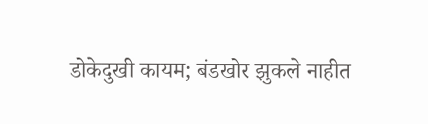डोकेदुखी कायम; बंडखोर झुकले नाहीत